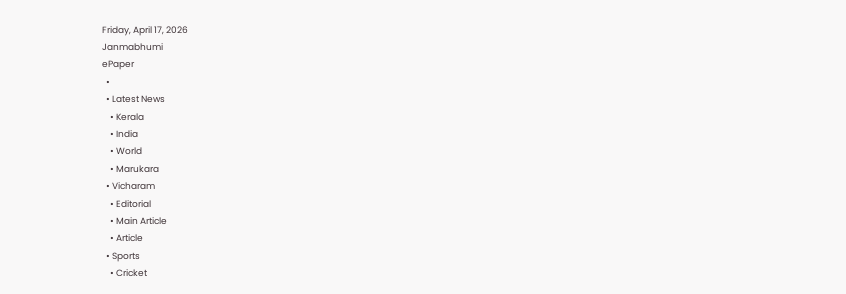Friday, April 17, 2026
Janmabhumi
ePaper
  •
  • Latest News
    • Kerala
    • India
    • World
    • Marukara
  • Vicharam
    • Editorial
    • Main Article
    • Article
  • Sports
    • Cricket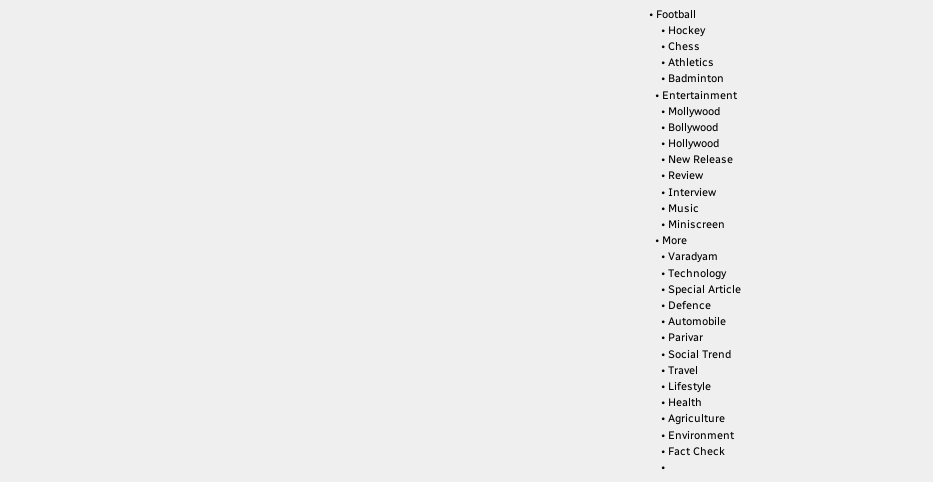• Football
    • Hockey
    • Chess
    • Athletics
    • Badminton
  • Entertainment
    • Mollywood
    • Bollywood
    • Hollywood
    • New Release
    • Review
    • Interview
    • Music
    • Miniscreen
  • More
    • Varadyam
    • Technology
    • Special Article
    • Defence
    • Automobile
    • Parivar
    • Social Trend
    • Travel
    • Lifestyle
    • Health
    • Agriculture
    • Environment
    • Fact Check
    •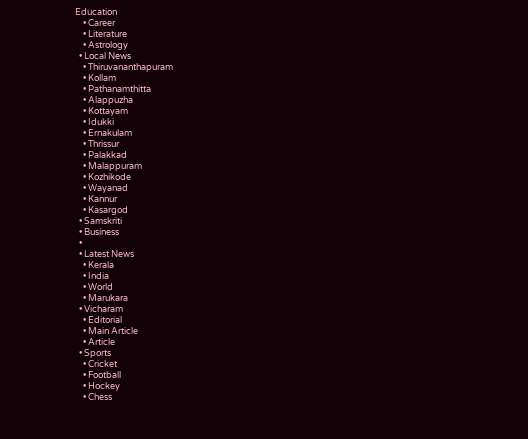Education
    • Career
    • Literature
    • Astrology
  • Local News
    • Thiruvananthapuram
    • Kollam
    • Pathanamthitta
    • Alappuzha
    • Kottayam
    • Idukki
    • Ernakulam
    • Thrissur
    • Palakkad
    • Malappuram
    • Kozhikode
    • Wayanad
    • Kannur
    • Kasargod
  • Samskriti
  • Business
  •
  • Latest News
    • Kerala
    • India
    • World
    • Marukara
  • Vicharam
    • Editorial
    • Main Article
    • Article
  • Sports
    • Cricket
    • Football
    • Hockey
    • Chess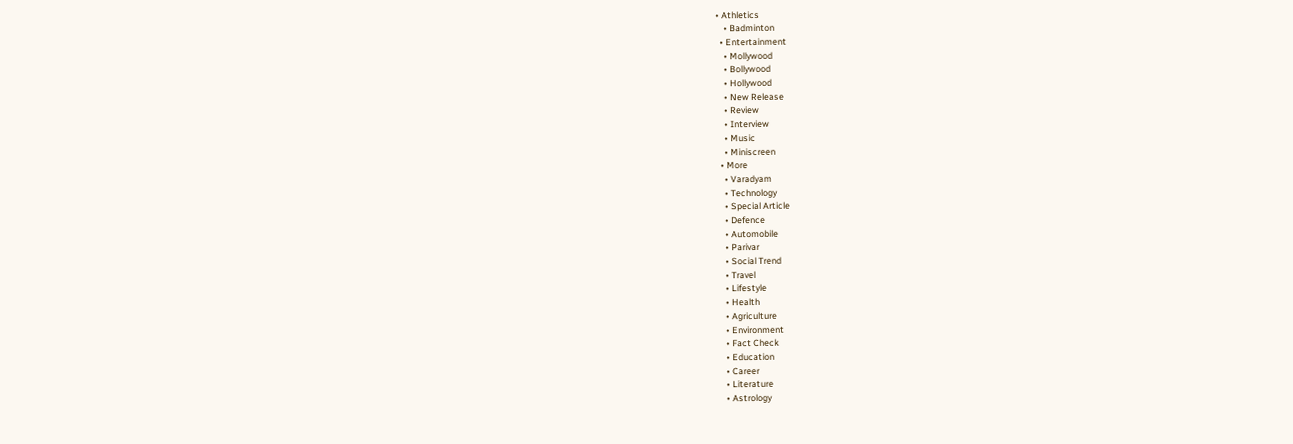• Athletics
    • Badminton
  • Entertainment
    • Mollywood
    • Bollywood
    • Hollywood
    • New Release
    • Review
    • Interview
    • Music
    • Miniscreen
  • More
    • Varadyam
    • Technology
    • Special Article
    • Defence
    • Automobile
    • Parivar
    • Social Trend
    • Travel
    • Lifestyle
    • Health
    • Agriculture
    • Environment
    • Fact Check
    • Education
    • Career
    • Literature
    • Astrology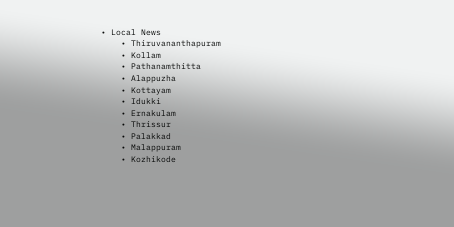• Local News
    • Thiruvananthapuram
    • Kollam
    • Pathanamthitta
    • Alappuzha
    • Kottayam
    • Idukki
    • Ernakulam
    • Thrissur
    • Palakkad
    • Malappuram
    • Kozhikode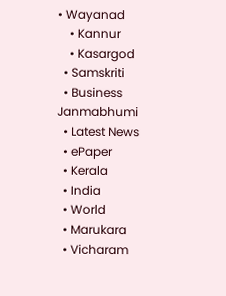• Wayanad
    • Kannur
    • Kasargod
  • Samskriti
  • Business
Janmabhumi
  • Latest News
  • ePaper
  • Kerala
  • India
  • World
  • Marukara
  • Vicharam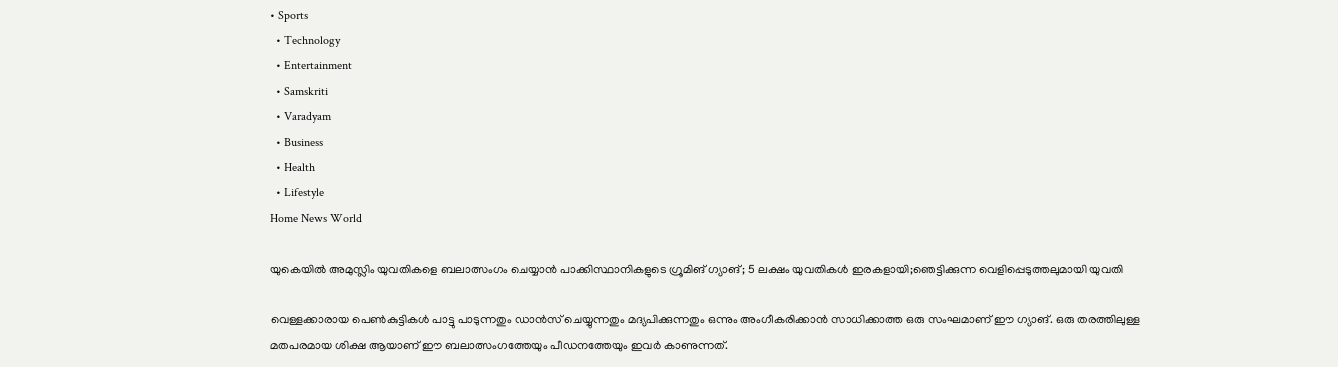• Sports
  • Technology
  • Entertainment
  • Samskriti
  • Varadyam
  • Business
  • Health
  • Lifestyle
Home News World

യുകെയില്‍ അമുസ്ലിം യുവതികളെ ബലാത്സംഗം ചെയ്യാന്‍ പാക്കിസ്ഥാനികളുടെ ഗ്രൂമിങ് ഗ്യാങ്; 5 ലക്ഷം യുവതികള്‍ ഇരകളായി;ഞെട്ടിക്കുന്ന വെളിപ്പെടുത്തലുമായി യുവതി

വെള്ളക്കാരായ പെണ്‍കുട്ടികള്‍ പാട്ടു പാടുന്നതും ഡാന്‍സ് ചെയ്യുന്നതും മദ്യപിക്കുന്നതും ഒന്നും അംഗീകരിക്കാന്‍ സാധിക്കാത്ത ഒരു സംഘമാണ് ഈ ഗ്യാങ്. ഒരു തരത്തിലുള്ള മതപരമായ ശിക്ഷ ആയാണ് ഈ ബലാത്സംഗത്തേയും പീഡനത്തേയും ഇവര്‍ കാണുന്നത്.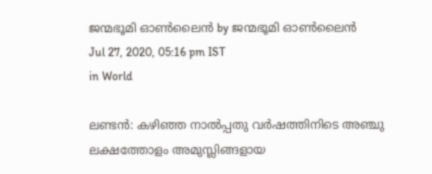ജന്മഭൂമി ഓണ്‍ലൈന്‍ by ജന്മഭൂമി ഓണ്‍ലൈന്‍
Jul 27, 2020, 05:16 pm IST
in World

ലണ്ടന്‍: കഴിഞ്ഞ നാല്‍പ്പതു വര്‍ഷത്തിനിടെ അഞ്ചു ലക്ഷത്തോളം അമുസ്ലിങ്ങളായ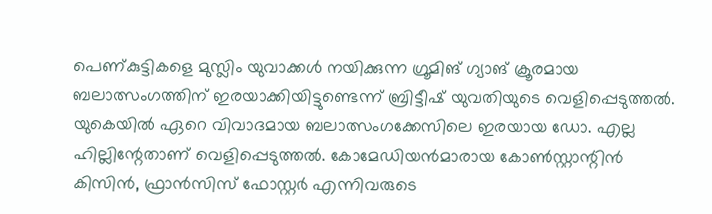പെണ്കുട്ടികളെ മുസ്ലിം യുവാക്കള്‍ നയിക്കുന്ന ഗ്രൂമിങ് ഗ്യാങ് ക്രൂരമായ ബലാത്സംഗത്തിന് ഇരയാക്കിയിട്ടുണ്ടെന്ന് ബ്രിട്ടീഷ് യുവതിയുടെ വെളിപ്പെടുത്തല്‍. യുകെയില്‍ ഏറെ വിവാദമായ ബലാത്സംഗക്കേസിലെ ഇരയായ ഡോ. എല്ല ഹില്ലിന്റേതാണ് വെളിപ്പെടുത്തല്‍. കോമേഡിയന്‍മാരായ കോണ്‍സ്റ്റാന്റിന്‍ കിസിന്‍, ഫ്രാന്‍സിസ് ഫോസ്റ്റര്‍ എന്നിവരുടെ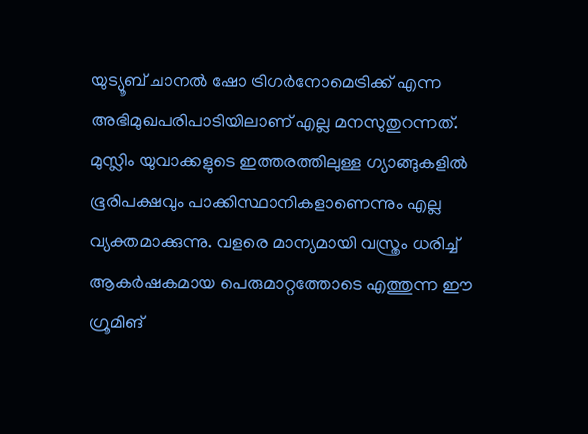യുട്യൂബ് ചാനല്‍ ഷോ ട്രിഗര്‍നോമെട്രിക്ക് എന്ന അഭിമുഖപരിപാടിയിലാണ് എല്ല മനസുതുറന്നത്. മുസ്ലിം യുവാക്കളുടെ ഇത്തരത്തിലുള്ള ഗ്യാങ്ങുകളില്‍ ഭൂരിപക്ഷവും പാക്കിസ്ഥാനികളാണെന്നും എല്ല വ്യക്തമാക്കുന്നു. വളരെ മാന്യമായി വസ്ത്രം ധരിച്ച് ആകര്‍ഷകമായ പെരുമാറ്റത്തോടെ എത്തുന്ന ഈ ഗ്രൂമിങ്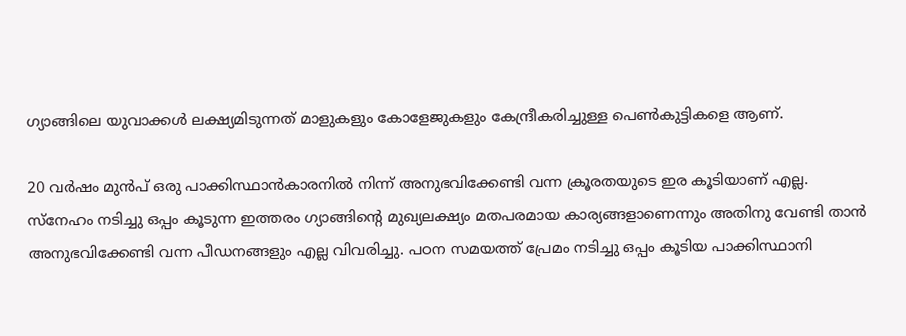ഗ്യാങ്ങിലെ യുവാക്കള്‍ ലക്ഷ്യമിടുന്നത് മാളുകളും കോളേജുകളും കേന്ദ്രീകരിച്ചുള്ള പെണ്‍കുട്ടികളെ ആണ്.

20 വര്‍ഷം മുന്‍പ് ഒരു പാക്കിസ്ഥാന്‍കാരനിൽ നിന്ന് അനുഭവിക്കേണ്ടി വന്ന ക്രൂരതയുടെ ഇര കൂടിയാണ് എല്ല. സ്‌നേഹം നടിച്ചു ഒപ്പം കൂടുന്ന ഇത്തരം ഗ്യാങ്ങിന്റെ മുഖ്യലക്ഷ്യം മതപരമായ കാര്യങ്ങളാണെന്നും അതിനു വേണ്ടി താന്‍ അനുഭവിക്കേണ്ടി വന്ന പീഡനങ്ങളും എല്ല വിവരിച്ചു. പഠന സമയത്ത് പ്രേമം നടിച്ചു ഒപ്പം കൂടിയ പാക്കിസ്ഥാനി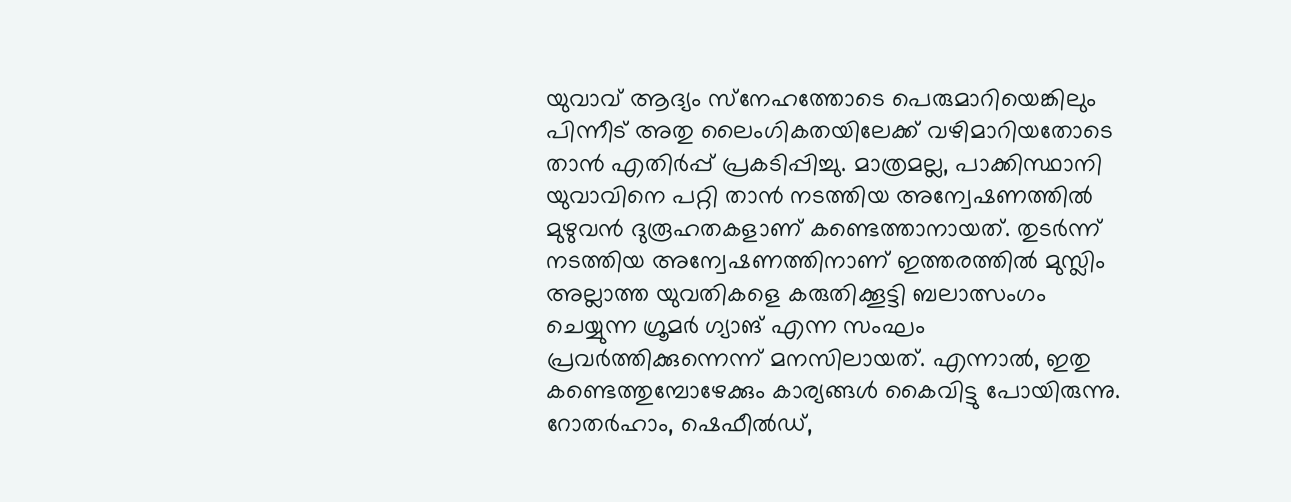യുവാവ് ആദ്യം സ്‌നേഹത്തോടെ പെരുമാറിയെങ്കിലും പിന്നീട് അതു ലൈംഗികതയിലേക്ക് വഴിമാറിയതോടെ താന്‍ എതിര്‍പ്പ് പ്രകടിപ്പിച്ചു. മാത്രമല്ല, പാക്കിസ്ഥാനി യുവാവിനെ പറ്റി താന്‍ നടത്തിയ അന്വേഷണത്തില്‍ മുഴുവന്‍ ദുരൂഹതകളാണ് കണ്ടെത്താനായത്. തുടര്‍ന്ന് നടത്തിയ അന്വേഷണത്തിനാണ് ഇത്തരത്തില്‍ മുസ്ലിം അല്ലാത്ത യുവതികളെ കരുതിക്കൂട്ടി ബലാത്സംഗം ചെയ്യുന്ന ഗ്രൂമര്‍ ഗ്യാങ് എന്ന സംഘം പ്രവര്‍ത്തിക്കുന്നെന്ന് മനസിലായത്. എന്നാല്‍, ഇതു കണ്ടെത്തുമ്പോഴേക്കും കാര്യങ്ങള്‍ കൈവിട്ടു പോയിരുന്നു. റോതര്‍ഹാം, ഷെഫീല്‍ഡ്,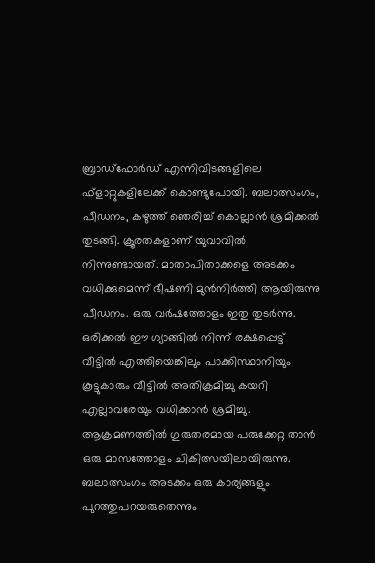ബ്രാഡ്ഫോര്‍ഡ് എന്നിവിടങ്ങളിലെ ഫ്‌ളാറ്റുകളിലേക്ക് കൊണ്ടുപോയി. ബലാത്സംഗം, പീഡനം, കഴുത്ത് ഞെരിച്ച് കൊല്ലാന്‍ ശ്രമിക്കല്‍ തുടങ്ങി. ക്രൂരതകളാണ് യുവാവില്‍ നിന്നുണ്ടായത്. മാതാപിതാക്കളെ അടക്കം വധിക്കുമെന്ന് ഭീഷണി മുന്‍നിര്‍ത്തി ആയിരുന്നു പീഡനം. ഒരു വര്‍ഷത്തോളം ഇതു തുടര്‍ന്നു. ഒരിക്കല്‍ ഈ ഗ്യാങ്ങില്‍ നിന്ന് രക്ഷപ്പെട്ട് വീട്ടില്‍ എത്തിയെങ്കിലും പാക്കിസ്ഥാനിയും കൂട്ടുകാരും വീട്ടില്‍ അതിക്രമിച്ചു കയറി എല്ലാവരേയും വധിക്കാന്‍ ശ്രമിച്ചു. ആക്രമണത്തില്‍ ഗുരുതരമായ പരുക്കേറ്റ താന്‍ ഒരു മാസത്തോളം ചികിത്സയിലായിരുന്നു. ബലാത്സംഗം അടക്കം ഒരു കാര്യങ്ങളും പുറത്തുപറയരുതെന്നും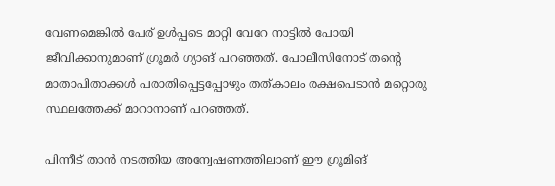വേണമെങ്കില്‍ പേര് ഉള്‍പ്പടെ മാറ്റി വേറേ നാട്ടില്‍ പോയി ജീവിക്കാനുമാണ് ഗ്രൂമര്‍ ഗ്യാങ് പറഞ്ഞത്. പോലീസിനോട് തന്റെ മാതാപിതാക്കള്‍ പരാതിപ്പെട്ടപ്പോഴും തത്കാലം രക്ഷപെടാന്‍ മറ്റൊരു സ്ഥലത്തേക്ക് മാറാനാണ് പറഞ്ഞത്.

പിന്നീട് താന്‍ നടത്തിയ അന്വേഷണത്തിലാണ് ഈ ഗ്രൂമിങ്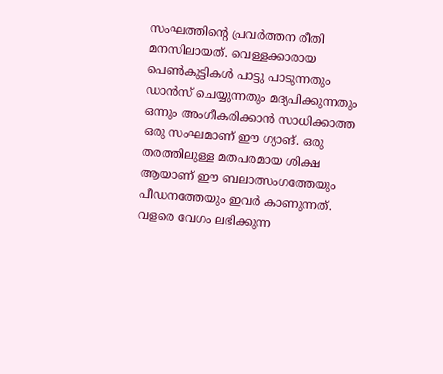സംഘത്തിന്റെ പ്രവര്‍ത്തന രീതി മനസിലായത്. വെള്ളക്കാരായ പെണ്‍കുട്ടികള്‍ പാട്ടു പാടുന്നതും ഡാന്‍സ് ചെയ്യുന്നതും മദ്യപിക്കുന്നതും ഒന്നും അംഗീകരിക്കാന്‍ സാധിക്കാത്ത ഒരു സംഘമാണ് ഈ ഗ്യാങ്. ഒരു തരത്തിലുള്ള മതപരമായ ശിക്ഷ ആയാണ് ഈ ബലാത്സംഗത്തേയും പീഡനത്തേയും ഇവര്‍ കാണുന്നത്. വളരെ വേഗം ലഭിക്കുന്ന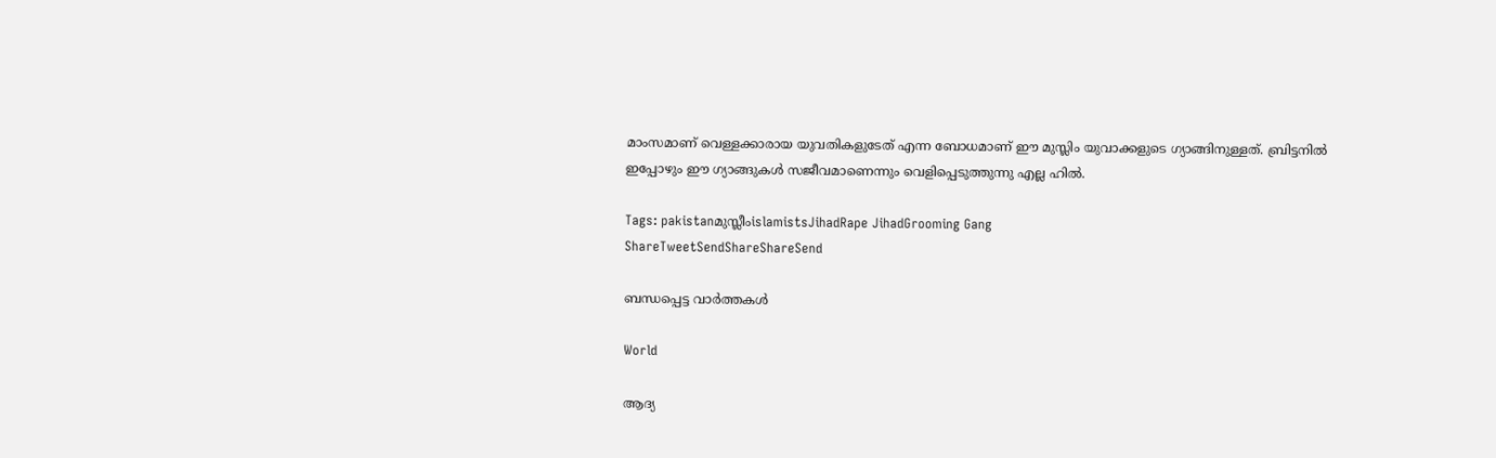മാംസമാണ് വെള്ളക്കാരായ യുവതികളുടേത് എന്ന ബോധമാണ് ഈ മുസ്ലിം യുവാക്കളുടെ ഗ്യാങ്ങിനുള്ളത്. ബ്രിട്ടനില്‍ ഇപ്പോഴും ഈ ഗ്യാങ്ങുകള്‍ സജീവമാണെന്നും വെളിപ്പെടുത്തുന്നു എല്ല ഹില്‍.

Tags: pakistanമുസ്ലീംislamistsJihadRape JihadGrooming Gang
ShareTweetSendShareShareSend

ബന്ധപ്പെട്ട വാര്‍ത്തകള്‍

World

ആദ്യ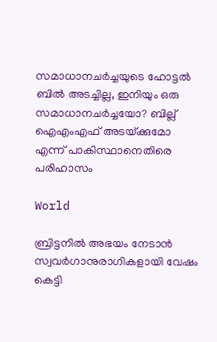സമാധാനചര്‍ച്ചയുടെ ഹോട്ടല്‍ ബില്‍ അടച്ചില്ല, ഇനിയും ഒരു സമാധാനചര്‍ച്ചയോ? ബില്ല് ഐഎംഎഫ് അടയ്‌ക്കുമോ എന്ന് പാകിസ്ഥാനെതിരെ പരിഹാസം

World

ബ്രിട്ടനിൽ അഭയം നേടാൻ സ്വവർഗാനുരാഗികളായി വേഷം കെട്ടി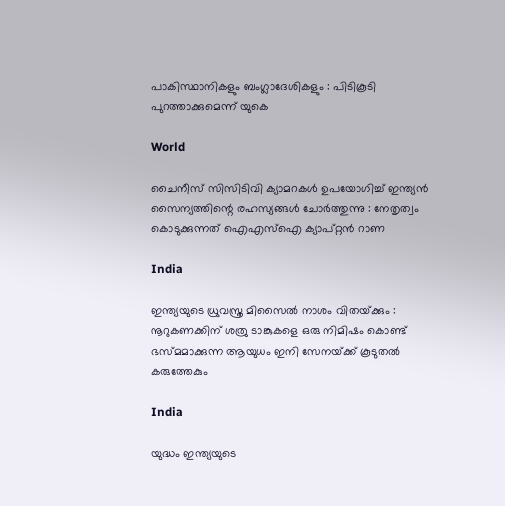പാകിസ്ഥാനികളും ബംഗ്ലാദേശികളും : പിടികൂടി പുറത്താക്കുമെന്ന് യുകെ

World

ചൈനീസ് സിസിടിവി ക്യാമറകൾ ഉപയോഗിച്ച് ഇന്ത്യൻ സൈന്യത്തിന്റെ രഹസ്യങ്ങൾ ചോർത്തുന്നു : നേതൃത്വം കൊടുക്കുന്നത് ഐഎസ്ഐ ക്യാപ്റ്റൻ റാണ

India

ഇന്ത്യയുടെ ധ്രുവസ്ത്ര മിസൈൽ നാശം വിതയ്‌ക്കും : നൂറുകണക്കിന് ശത്രു ടാങ്കുകളെ ഒരു നിമിഷം കൊണ്ട് ഭസ്‌മമാക്കുന്ന ആയുധം ഇനി സേനയ്‌ക്ക് കൂടുതൽ കരുത്തേകും

India

യുദ്ധം ഇന്ത്യയുടെ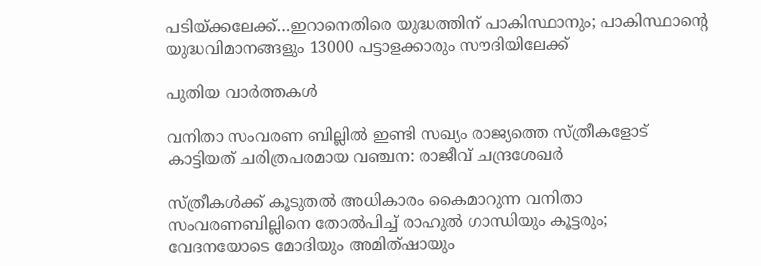പടിയ്‌ക്കലേക്ക്…ഇറാനെതിരെ യുദ്ധത്തിന് പാകിസ്ഥാനും; പാകിസ്ഥാന്റെ യുദ്ധവിമാനങ്ങളും 13000 പട്ടാളക്കാരും സൗദിയിലേക്ക്

പുതിയ വാര്‍ത്തകള്‍

വനിതാ സംവരണ ബില്ലില്‍ ഇണ്ടി സഖ്യം രാജ്യത്തെ സ്ത്രീകളോട് കാട്ടിയത് ചരിത്രപരമായ വഞ്ചന: രാജീവ് ചന്ദ്രശേഖര്‍

സ്ത്രീകള്‍ക്ക് കൂടുതല്‍ അധികാരം കൈമാറുന്ന വനിതാ സംവരണബില്ലിനെ തോല്‍പിച്ച് രാഹുല്‍ ഗാന്ധിയും കൂട്ടരും; വേദനയോടെ മോദിയും അമിത്ഷായും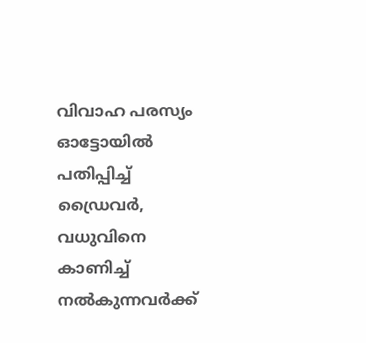വിവാഹ പരസ്യം ഓട്ടോയില്‍ പതിപ്പിച്ച് ഡ്രൈവര്‍, വധുവിനെ കാണിച്ച് നല്‍കുന്നവര്‍ക്ക്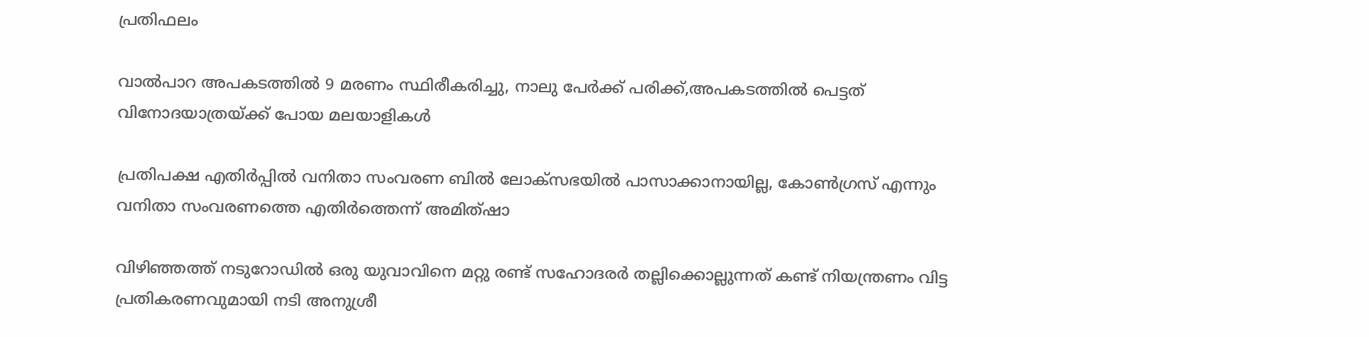പ്രതിഫലം

വാല്‍പാറ അപകടത്തില്‍ 9 മരണം സ്ഥിരീകരിച്ചു, നാലു പേര്‍ക്ക് പരിക്ക്,അപകടത്തില്‍ പെട്ടത് വിനോദയാത്രയ്‌ക്ക് പോയ മലയാളികള്‍

പ്രതിപക്ഷ എതിര്‍പ്പില്‍ വനിതാ സംവരണ ബില്‍ ലോക്‌സഭയില്‍ പാസാക്കാനായില്ല, കോണ്‍ഗ്രസ് എന്നും വനിതാ സംവരണത്തെ എതിര്‍ത്തെന്ന് അമിത്ഷാ

വിഴിഞ്ഞത്ത് നടുറോഡില്‍ ഒരു യുവാവിനെ മറ്റു രണ്ട് സഹോദരര്‍ തല്ലിക്കൊല്ലുന്നത് കണ്ട് നിയന്ത്രണം വിട്ട പ്രതികരണവുമായി നടി അനുശ്രീ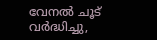വേനല്‍ ചൂട് വര്‍ദ്ധിച്ചു,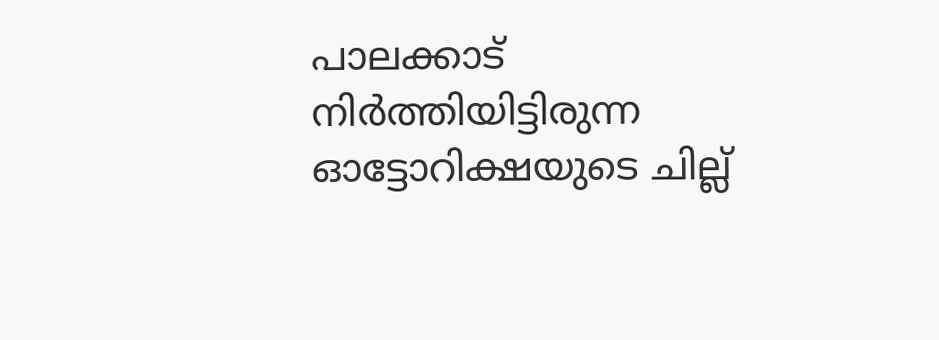പാലക്കാട് നിര്‍ത്തിയിട്ടിരുന്ന ഓട്ടോറിക്ഷയുടെ ചില്ല്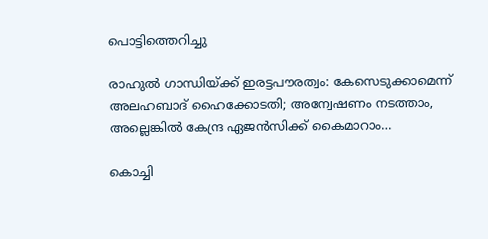പൊട്ടിത്തെറിച്ചു

രാഹുൽ ഗാന്ധിയ്‌ക്ക് ഇരട്ടപൗരത്വം: കേസെടുക്കാമെന്ന് അലഹബാദ് ഹൈക്കോടതി; അന്വേഷണം നടത്താം, അല്ലെങ്കില്‍ കേന്ദ്ര ഏജൻസിക്ക് കൈമാറാം…

കൊച്ചി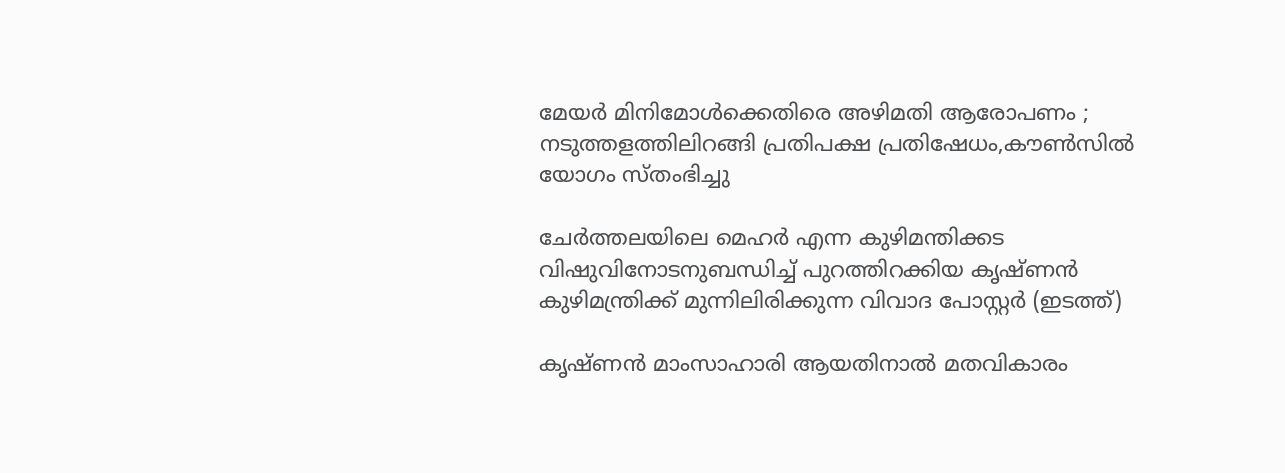മേയര്‍ മിനിമോള്‍ക്കെതിരെ അഴിമതി ആരോപണം ; നടുത്തളത്തിലിറങ്ങി പ്രതിപക്ഷ പ്രതിഷേധം,കൗണ്‍സില്‍ യോഗം സ്തംഭിച്ചു

ചേര്‍ത്തലയിലെ മെഹര്‍ എന്ന കുഴിമന്തിക്കട വിഷുവിനോടനുബന്ധിച്ച് പുറത്തിറക്കിയ കൃഷ്ണന്‍ കുഴിമന്ത്രിക്ക് മുന്നിലിരിക്കുന്ന വിവാദ പോസ്റ്റര്‍ (ഇടത്ത്)

കൃഷ്ണൻ മാംസാഹാരി ആയതിനാല്‍ മതവികാരം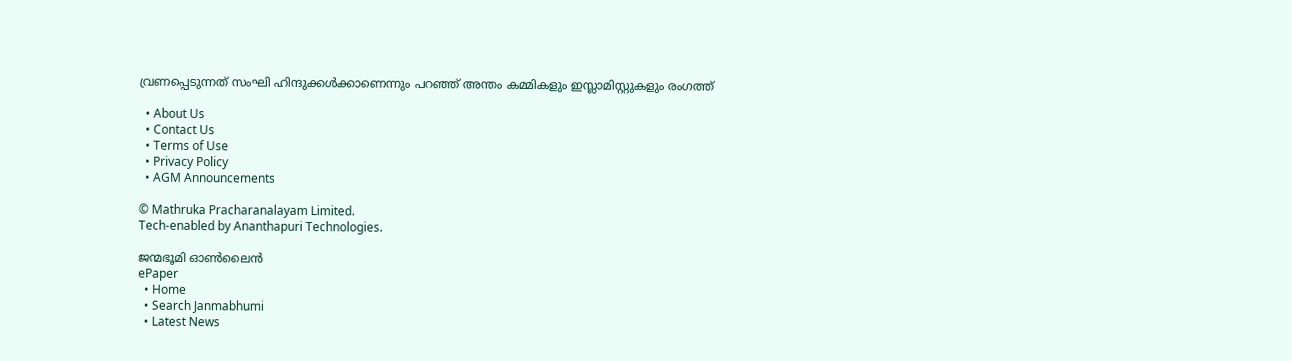വ്രണപ്പെടുന്നത് സംഘി ഹിന്ദുക്കൾക്കാണെന്നും പറഞ്ഞ് അന്തം കമ്മികളും ഇസ്ലാമിസ്റ്റുകളും രംഗത്ത്

  • About Us
  • Contact Us
  • Terms of Use
  • Privacy Policy
  • AGM Announcements

© Mathruka Pracharanalayam Limited.
Tech-enabled by Ananthapuri Technologies.

ജന്മഭൂമി ഓണ്‍ലൈന്‍
ePaper
  • Home
  • Search Janmabhumi
  • Latest News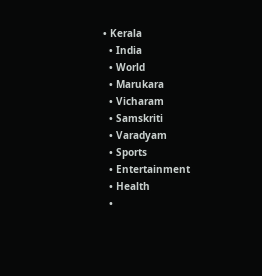• Kerala
  • India
  • World
  • Marukara
  • Vicharam
  • Samskriti
  • Varadyam
  • Sports
  • Entertainment
  • Health
  •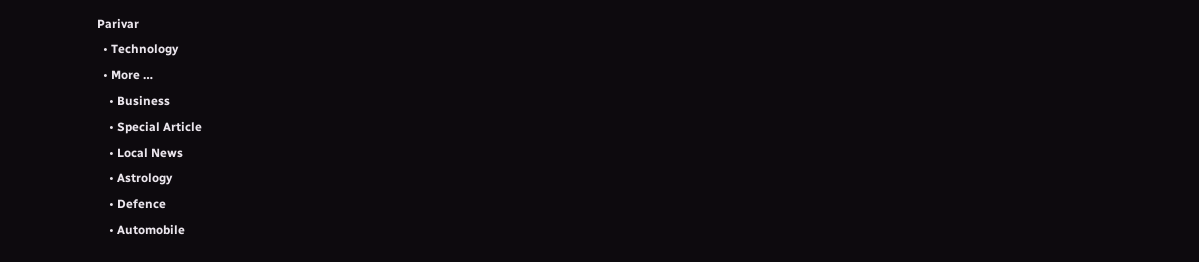Parivar
  • Technology
  • More …
    • Business
    • Special Article
    • Local News
    • Astrology
    • Defence
    • Automobile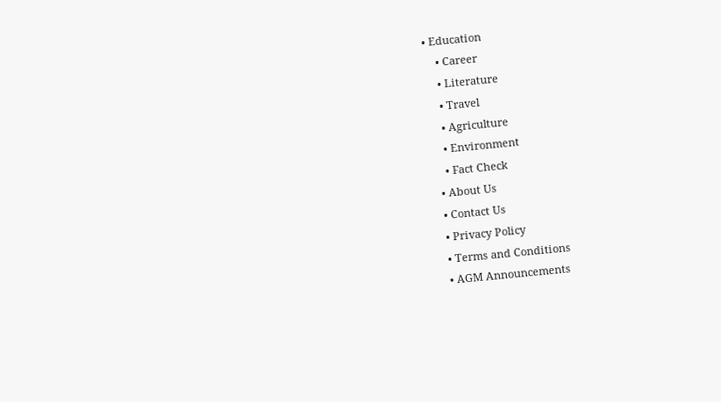• Education
    • Career
    • Literature
    • Travel
    • Agriculture
    • Environment
    • Fact Check
  • About Us
  • Contact Us
  • Privacy Policy
  • Terms and Conditions
  • AGM Announcements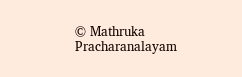© Mathruka Pracharanalayam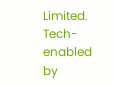Limited.
Tech-enabled by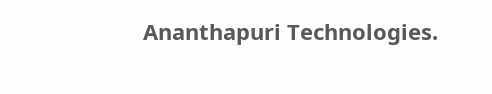Ananthapuri Technologies.